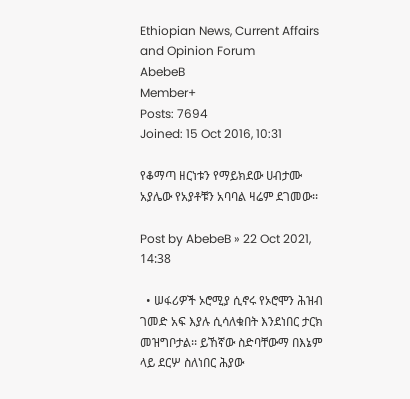Ethiopian News, Current Affairs and Opinion Forum
AbebeB
Member+
Posts: 7694
Joined: 15 Oct 2016, 10:31

የቆማጣ ዘርነቱን የማይክደው ሀብታሙ አያሌው የአያቶቹን አባባል ዛሬም ደገመው፡፡

Post by AbebeB » 22 Oct 2021, 14:38

  • ሠፋሪዎች ኦሮሚያ ሲኖሩ የኦሮሞን ሕዝብ ገመድ አፍ እያሉ ሲሳለቁበት እንደነበር ታርክ መዝግቦታል፡፡ ይኸኛው ስድባቸውማ በእኔም ላይ ደርሦ ስለነበር ሕያው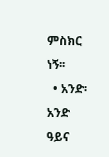ምስክር ነኝ፡፡
  • አንድ፡ አንድ ዓይና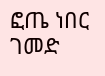ፎጤ ነበር ገመድ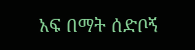አፍ በማት ሰድቦኝ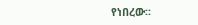የነበረው፡፡